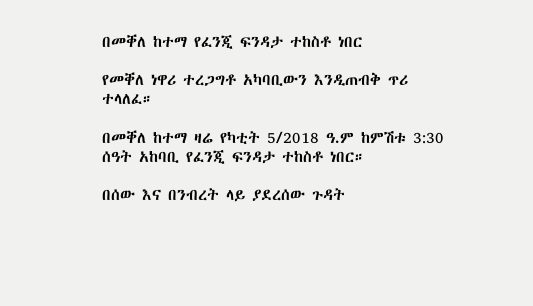በመቐለ ከተማ የፈንጂ ፍንዳታ ተከስቶ ነበር

የመቐለ ነዋሪ ተረጋግቶ አካባቢውን እንዲጠብቅ ጥሪ ተላለፈ።

በመቐለ ከተማ ዛሬ የካቲት 5/2018 ዓ.ም ከምሽቱ 3:30 ሰዓት አከባቢ የፈንጂ ፍንዳታ ተከስቶ ነበር።

በሰው እና በንብረት ላይ ያደረሰው ጉዳት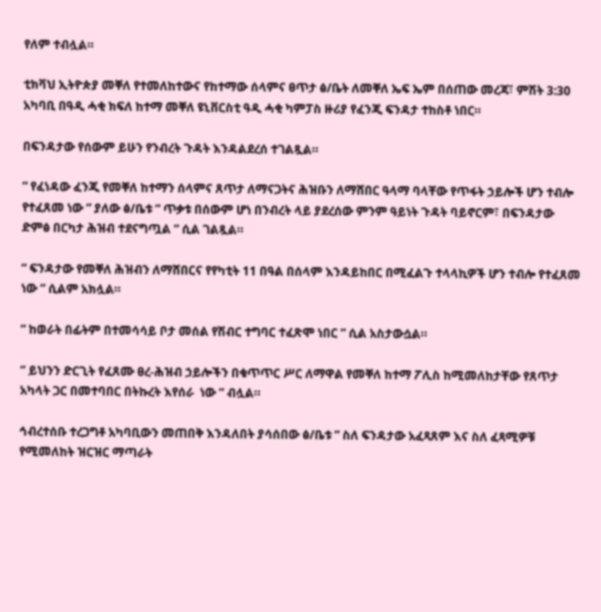የለም ተብሏል።

ቲክቫህ ኢትዮጵያ መቐለ የተመለከተውና የከተማው ሰላምና ፀጥታ ፅ/ቤት ለመቐለ ኤፍ ኤም በሰጠው መረጃ፣ ምሽት 3:30 አካባቢ በዓዲ ሓቂ ክፍለ ከተማ መቐለ ዩኒቨርስቲ ዓዲ ሓቂ ካምፓስ ዙሪያ የፈንጂ ፍንዳታ ተከስቶ ነበር።

በፍንዳታው የሰውም ይሁን የንብረት ጉዳት እንዳልደረሰ ተገልጿል።

” የፈነዳው ፈንጂ የመቐለ ከተማን ሰላምና ጸጥታ ለማናጋትና ሕዝቡን ለማሸበር ዓላማ ባላቸው የጥፋት ኃይሎች ሆን ተብሎ የተፈጸመ ነው ” ያለው ፅ/ቤቱ ” ጥቃቱ በሰውም ሆነ በንብረት ላይ ያደረሰው ምንም ዓይነት ጉዳት ባይኖርም፣ በፍንዳታው ድምፅ በርካታ ሕዝብ ተደናግጧል ” ሲል ገልጿል።

” ፍንዳታው የመቐለ ሕዝብን ለማሸበርና የየካቲት 11 በዓል በሰላም እንዳይከበር በሚፈልጉ ተላላኪዎች ሆን ተብሎ የተፈጸመ ነው ” ሲልም አክሏል።

” ከወራት በፊትም በተመሳሳይ ቦታ መሰል የሽብር ተግባር ተፈጽሞ ነበር ” ሲል አስታውሷል።

” ይህንን ድርጊት የፈጸሙ ፀረ-ሕዝብ ኃይሎችን በቁጥጥር ሥር ለማዋል የመቐለ ከተማ ፖሊስ ከሚመለከታቸው የጸጥታ አካላት ጋር በመተባበር በትኩረት እየሰራ  ነው ” ብሏል።

ኅብረተሰቡ ተረጋግቶ አካባቢውን መጠበቅ እንዳለበት ያሳሰበው ፅ/ቤቱ ” ስለ ፍንዳታው አፈጻጸም እና ስለ ፈጻሚዎቹ የሚመለከት ዝርዝር ማጣራት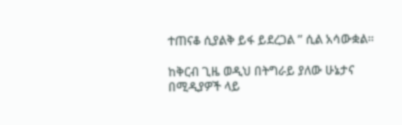ተጠናቆ ሲያልቅ ይፋ ይደረጋል ” ሲል አሳውቋል።

ከቅርብ ጊዜ ወዲህ በትግራይ ያለው ሁኔታና በሚዲያዎች ላይ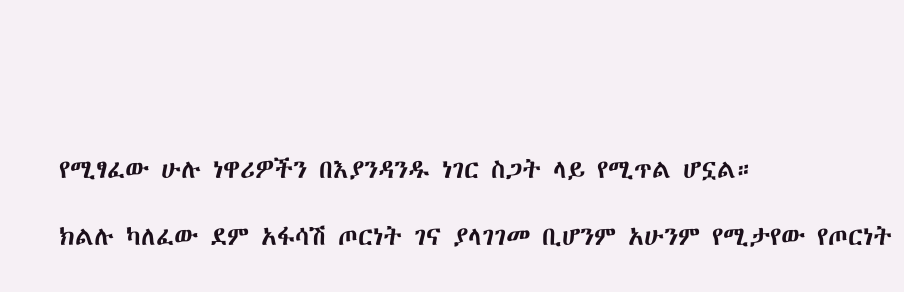የሚፃፈው ሁሉ ነዋሪዎችን በእያንዳንዱ ነገር ስጋት ላይ የሚጥል ሆኗል።

ክልሉ ካለፈው ደም አፋሳሽ ጦርነት ገና ያላገገመ ቢሆንም አሁንም የሚታየው የጦርነት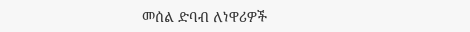መሰል ድባብ ለነዋሪዎች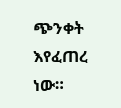ጭንቀት እየፈጠረ ነው።